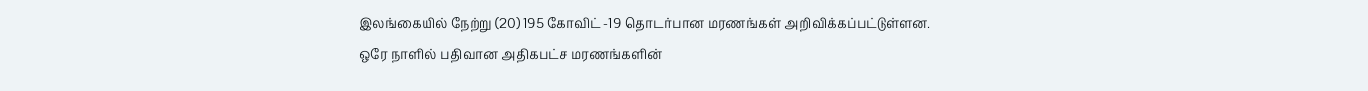இலங்கையில் நேற்று (20) 195 கோவிட் -19 தொடர்பான மரணங்கள் அறிவிக்கப்பட்டுள்ளன.
ஒரே நாளில் பதிவான அதிகபட்ச மரணங்களின்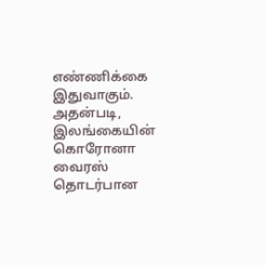எண்ணிக்கை இதுவாகும்.
அதன்படி, இலங்கையின் கொரோனா வைரஸ் தொடர்பான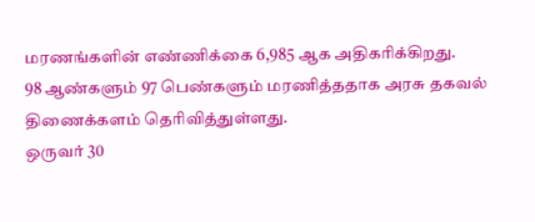மரணங்களின் எண்ணிக்கை 6,985 ஆக அதிகரிக்கிறது.
98 ஆண்களும் 97 பெண்களும் மரணித்ததாக அரசு தகவல் திணைக்களம் தெரிவித்துள்ளது.
ஒருவர் 30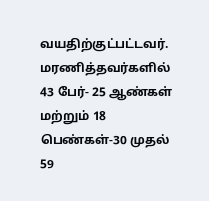வயதிற்குட்பட்டவர்.
மரணித்தவர்களில் 43 பேர்- 25 ஆண்கள் மற்றும் 18 பெண்கள்-30 முதல் 59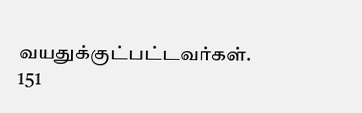வயதுக்குட்பட்டவர்கள்.
151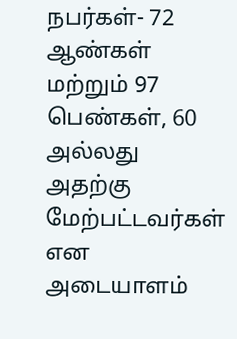நபர்கள்- 72 ஆண்கள் மற்றும் 97 பெண்கள், 60 அல்லது அதற்கு மேற்பட்டவர்கள் என அடையாளம்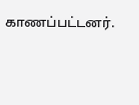காணப்பட்டனர்.